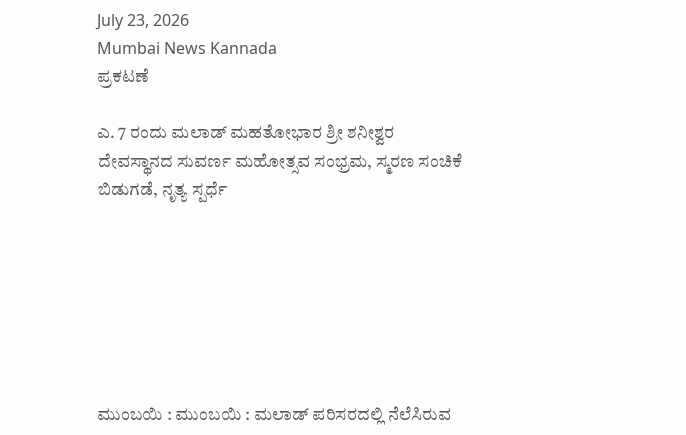July 23, 2026
Mumbai News Kannada
ಪ್ರಕಟಣೆ

ಎ. 7 ರಂದು ಮಲಾಡ್ ಮಹತೋಭಾರ ಶ್ರೀ ಶನೀಶ್ವರ ದೇವಸ್ಥಾನದ ಸುವರ್ಣ ಮಹೋತ್ಸವ ಸಂಭ್ರಮ, ಸ್ಮರಣ ಸಂಚಿಕೆ ಬಿಡುಗಡೆ, ನೃತ್ಯ ಸ್ಪರ್ಧೆ







ಮುಂಬಯಿ : ಮುಂಬಯಿ : ಮಲಾಡ್ ಪರಿಸರದಲ್ಲಿ ನೆಲೆಸಿರುವ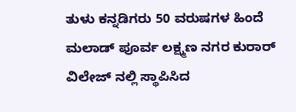ತುಳು ಕನ್ನಡಿಗರು 50 ವರುಷಗಳ ಹಿಂದೆ ಮಲಾಡ್ ಪೂರ್ವ ಲಕ್ಷ್ಮಣ ನಗರ ಕುರಾರ್ ವಿಲೇಜ್ ನಲ್ಲಿ ಸ್ಥಾಪಿಸಿದ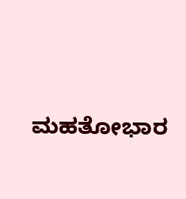ಮಹತೋಭಾರ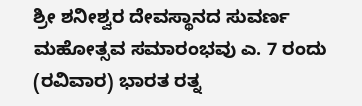ಶ್ರೀ ಶನೀಶ್ವರ ದೇವಸ್ಥಾನದ ಸುವರ್ಣ ಮಹೋತ್ಸವ ಸಮಾರಂಭವು ಎ. 7 ರಂದು (ರವಿವಾರ) ಭಾರತ ರತ್ನ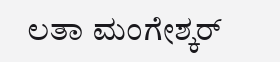ಲತಾ ಮಂಗೇಶ್ಕರ್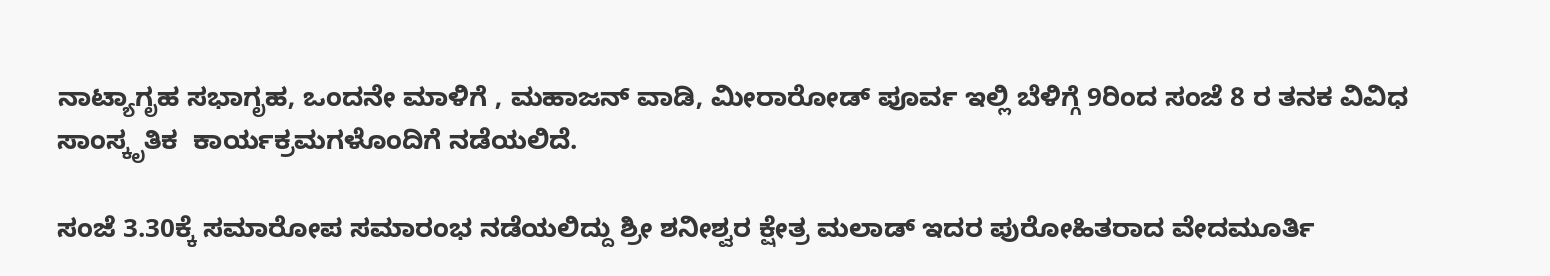ನಾಟ್ಯಾಗೃಹ ಸಭಾಗೃಹ, ಒಂದನೇ ಮಾಳಿಗೆ , ಮಹಾಜನ್ ವಾಡಿ, ಮೀರಾರೋಡ್ ಪೂರ್ವ ಇಲ್ಲಿ ಬೆಳಿಗ್ಗೆ 9ರಿಂದ ಸಂಜೆ 8 ರ ತನಕ ವಿವಿಧ ಸಾಂಸ್ಕೃತಿಕ  ಕಾರ್ಯಕ್ರಮಗಳೊಂದಿಗೆ ನಡೆಯಲಿದೆ.

ಸಂಜೆ 3.30ಕ್ಕೆ ಸಮಾರೋಪ ಸಮಾರಂಭ ನಡೆಯಲಿದ್ದು ಶ್ರೀ ಶನೀಶ್ವರ ಕ್ಷೇತ್ರ ಮಲಾಡ್ ಇದರ ಪುರೋಹಿತರಾದ ವೇದಮೂರ್ತಿ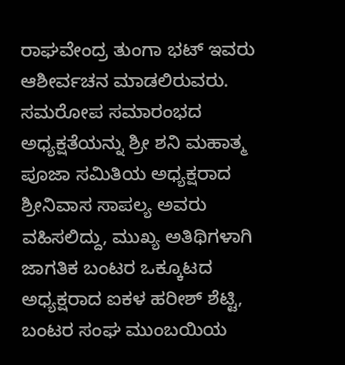ರಾಘವೇಂದ್ರ ತುಂಗಾ ಭಟ್ ಇವರು ಆಶೀರ್ವಚನ ಮಾಡಲಿರುವರು. ಸಮರೋಪ ಸಮಾರಂಭದ ಅಧ್ಯಕ್ಷತೆಯನ್ನು ಶ್ರೀ ಶನಿ ಮಹಾತ್ಮ ಪೂಜಾ ಸಮಿತಿಯ ಅಧ್ಯಕ್ಷರಾದ ಶ್ರೀನಿವಾಸ ಸಾಪಲ್ಯ ಅವರು ವಹಿಸಲಿದ್ದು, ಮುಖ್ಯ ಅತಿಥಿಗಳಾಗಿ ಜಾಗತಿಕ ಬಂಟರ ಒಕ್ಕೂಟದ ಅಧ್ಯಕ್ಷರಾದ ಐಕಳ ಹರೀಶ್ ಶೆಟ್ಟಿ, ಬಂಟರ ಸಂಘ ಮುಂಬಯಿಯ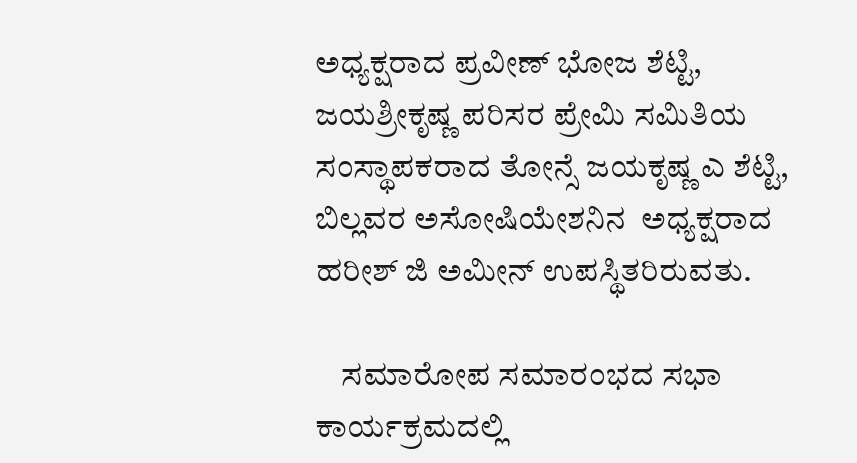ಅಧ್ಯಕ್ಷರಾದ ಪ್ರವೀಣ್ ಭೋಜ ಶೆಟ್ಟಿ, ಜಯಶ್ರೀಕೃಷ್ಣ ಪರಿಸರ ಪ್ರೇಮಿ ಸಮಿತಿಯ ಸಂಸ್ಥಾಪಕರಾದ ತೋನ್ಸೆ ಜಯಕೃಷ್ಣ ಎ ಶೆಟ್ಟಿ,  ಬಿಲ್ಲವರ ಅಸೋಷಿಯೇಶನಿನ  ಅಧ್ಯಕ್ಷರಾದ ಹರೀಶ್ ಜಿ ಅಮೀನ್ ಉಪಸ್ಥಿತರಿರುವತು.

    ಸಮಾರೋಪ ಸಮಾರಂಭದ ಸಭಾ ಕಾರ್ಯಕ್ರಮದಲ್ಲಿ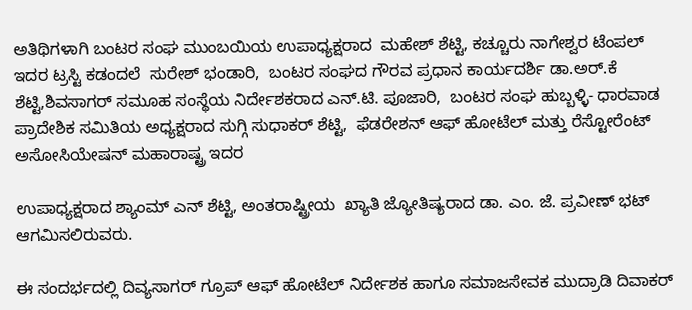ಅತಿಥಿಗಳಾಗಿ ಬಂಟರ ಸಂಘ ಮುಂಬಯಿಯ ಉಪಾಧ್ಯಕ್ಷರಾದ  ಮಹೇಶ್ ಶೆಟ್ಟಿ, ಕಚ್ಚೂರು ನಾಗೇಶ್ವರ ಟೆಂಪಲ್ ಇದರ ಟ್ರಸ್ಟಿ ಕಡಂದಲೆ  ಸುರೇಶ್ ಭಂಡಾರಿ,  ಬಂಟರ ಸಂಘದ ಗೌರವ ಪ್ರಧಾನ ಕಾರ್ಯದರ್ಶಿ ಡಾ.ಅರ್.ಕೆ ಶೆಟ್ಟಿ,ಶಿವಸಾಗರ್ ಸಮೂಹ ಸಂಸ್ಥೆಯ ನಿರ್ದೇಶಕರಾದ ಎನ್‌.ಟಿ. ಪೂಜಾರಿ,  ಬಂಟರ ಸಂಘ ಹುಬ್ಬಳ್ಳಿ- ಧಾರವಾಡ ಪ್ರಾದೇಶಿಕ ಸಮಿತಿಯ ಅಧ್ಯಕ್ಷರಾದ ಸುಗ್ಗಿ ಸುಧಾಕರ್ ಶೆಟ್ಟಿ,  ಫೆಡರೇಶನ್ ಆಫ್ ಹೋಟೆಲ್ ಮತ್ತು ರೆಸ್ಟೋರೆಂಟ್ ಅಸೋಸಿಯೇಷನ್ ಮಹಾರಾಷ್ಟ್ರ ಇದರ

ಉಪಾಧ್ಯಕ್ಷರಾದ ಶ್ಯಾಂಮ್ ಎನ್ ಶೆಟ್ಟಿ, ಅಂತರಾಷ್ಟ್ರೀಯ  ಖ್ಯಾತಿ ಜ್ಯೋತಿಷ್ಯರಾದ ಡಾ. ಎಂ. ಜೆ. ಪ್ರವೀಣ್ ಭಟ್ ಆಗಮಿಸಲಿರುವರು.

ಈ ಸಂದರ್ಭದಲ್ಲಿ ದಿವ್ಯಸಾಗರ್ ಗ್ರೂಪ್ ಆಫ್ ಹೋಟೆಲ್ ನಿರ್ದೇಶಕ ಹಾಗೂ ಸಮಾಜಸೇವಕ ಮುದ್ರಾಡಿ ದಿವಾಕರ್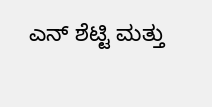ಎನ್ ಶೆಟ್ಟಿ ಮತ್ತು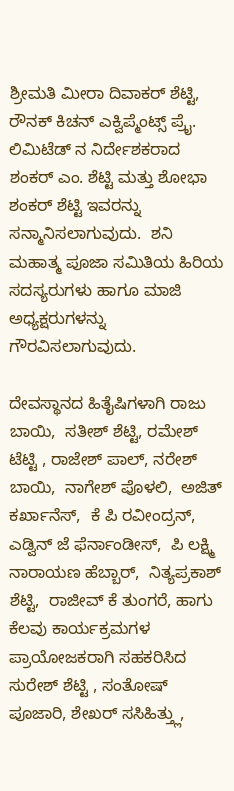ಶ್ರೀಮತಿ ಮೀರಾ ದಿವಾಕರ್ ಶೆಟ್ಟಿ,  ರೌನಕ್ ಕಿಚನ್ ಎಕ್ವಿಪ್ಮೆಂಟ್ಸ್ ಪ್ರೈ. ಲಿಮಿಟೆಡ್ ನ ನಿರ್ದೇಶಕರಾದ ಶಂಕರ್ ಎಂ. ಶೆಟ್ಟಿ ಮತ್ತು ಶೋಭಾ ಶಂಕರ್ ಶೆಟ್ಟಿ ಇವರನ್ನು ಸನ್ಮಾನಿಸಲಾಗುವುದು.  ಶನಿ ಮಹಾತ್ಮ ಪೂಜಾ ಸಮಿತಿಯ ಹಿರಿಯ ಸದಸ್ಯರುಗಳು ಹಾಗೂ ಮಾಜಿ ಅಧ್ಯಕ್ಷರುಗಳನ್ನು ಗೌರವಿಸಲಾಗುವುದು.

ದೇವಸ್ಥಾನದ ಹಿತೈಷಿಗಳಾಗಿ ರಾಜು ಬಾಯಿ,  ಸತೀಶ್ ಶೆಟ್ಟಿ, ರಮೇಶ್ ಟೆಟ್ಟಿ , ರಾಜೇಶ್ ಪಾಲ್, ನರೇಶ್ ಬಾಯಿ,  ನಾಗೇಶ್ ಪೊಳಲಿ,  ಅಜಿತ್ ಕರ್ಖಾನೆಸ್,  ಕೆ ಪಿ ರವೀಂದ್ರನ್, ಎಡ್ವಿನ್ ಜೆ ಫೆರ್ನಾಂಡೀಸ್,  ಪಿ ಲಕ್ಷ್ಮಿ ನಾರಾಯಣ ಹೆಬ್ಬಾರ್,  ನಿತ್ಯಪ್ರಕಾಶ್ ಶೆಟ್ಟಿ,  ರಾಜೀವ್ ಕೆ ತುಂಗರೆ, ಹಾಗು ಕೆಲವು ಕಾರ್ಯಕ್ರಮಗಳ  ಪ್ರಾಯೋಜಕರಾಗಿ ಸಹಕರಿಸಿದ ಸುರೇಶ್ ಶೆಟ್ಟಿ , ಸಂತೋಷ್ ಪೂಜಾರಿ, ಶೇಖರ್ ಸಸಿಹಿತ್ತ್ಲು,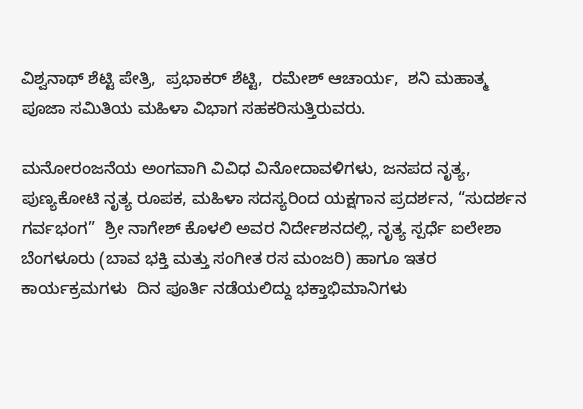ವಿಶ್ವನಾಥ್ ಶೆಟ್ಟಿ ಪೇತ್ರಿ,  ಪ್ರಭಾಕರ್ ಶೆಟ್ಟಿ,  ರಮೇಶ್ ಆಚಾರ್ಯ,  ಶನಿ ಮಹಾತ್ಮ ಪೂಜಾ ಸಮಿತಿಯ ಮಹಿಳಾ ವಿಭಾಗ ಸಹಕರಿಸುತ್ತಿರುವರು.

ಮನೋರಂಜನೆಯ ಅಂಗವಾಗಿ ವಿವಿಧ ವಿನೋದಾವಳಿಗಳು, ಜನಪದ ನೃತ್ಯ, ಪುಣ್ಯಕೋಟಿ ನೃತ್ಯ ರೂಪಕ, ಮಹಿಳಾ ಸದಸ್ಯರಿಂದ ಯಕ್ಷಗಾನ ಪ್ರದರ್ಶನ, “ಸುದರ್ಶನ ಗರ್ವಭಂಗ”  ಶ್ರೀ ನಾಗೇಶ್ ಕೊಳಲಿ ಅವರ ನಿರ್ದೇಶನದಲ್ಲಿ, ನೃತ್ಯ ಸ್ಪರ್ಧೆ ಐಲೇಶಾ ಬೆಂಗಳೂರು (ಬಾವ ಭಕ್ತಿ ಮತ್ತು ಸಂಗೀತ ರಸ ಮಂಜರಿ) ಹಾಗೂ ಇತರ ಕಾರ್ಯಕ್ರಮಗಳು  ದಿನ ಪೂರ್ತಿ ನಡೆಯಲಿದ್ದು ಭಕ್ತಾಭಿಮಾನಿಗಳು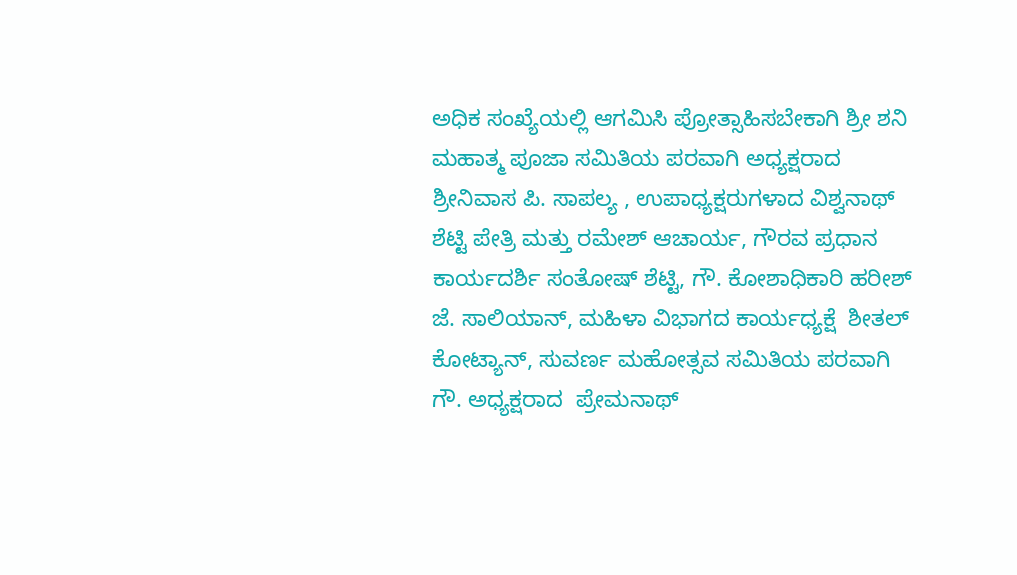ಅಧಿಕ ಸಂಖ್ಯೆಯಲ್ಲಿ ಆಗಮಿಸಿ ಪ್ರೋತ್ಸಾಹಿಸಬೇಕಾಗಿ ಶ್ರೀ ಶನಿ ಮಹಾತ್ಮ ಪೂಜಾ ಸಮಿತಿಯ ಪರವಾಗಿ ಅಧ್ಯಕ್ಷರಾದ ಶ್ರೀನಿವಾಸ ಪಿ. ಸಾಪಲ್ಯ , ಉಪಾಧ್ಯಕ್ಷರುಗಳಾದ ವಿಶ್ವನಾಥ್ ಶೆಟ್ಟಿ ಪೇತ್ರಿ ಮತ್ತು ರಮೇಶ್ ಆಚಾರ್ಯ, ಗೌರವ ಪ್ರಧಾನ ಕಾರ್ಯದರ್ಶಿ ಸಂತೋಷ್ ಶೆಟ್ಟಿ, ಗೌ. ಕೋಶಾಧಿಕಾರಿ ಹರೀಶ್ ಜೆ. ಸಾಲಿಯಾನ್, ಮಹಿಳಾ ವಿಭಾಗದ ಕಾರ್ಯಧ್ಯಕ್ಷೆ  ಶೀತಲ್ ಕೋಟ್ಯಾನ್, ಸುವರ್ಣ ಮಹೋತ್ಸವ ಸಮಿತಿಯ ಪರವಾಗಿ ಗೌ. ಅಧ್ಯಕ್ಷರಾದ  ಪ್ರೇಮನಾಥ್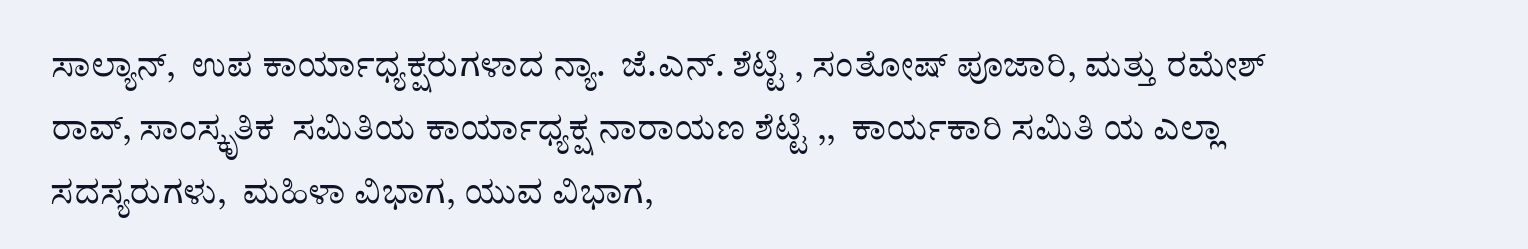ಸಾಲ್ಯಾನ್,  ಉಪ ಕಾರ್ಯಾಧ್ಯಕ್ಷರುಗಳಾದ ನ್ಯಾ.  ಜೆ.ಎನ್. ಶೆಟ್ಟಿ , ಸಂತೋಷ್ ಪೂಜಾರಿ, ಮತ್ತು ರಮೇಶ್ ರಾವ್, ಸಾಂಸ್ಕೃತಿಕ  ಸಮಿತಿಯ ಕಾರ್ಯಾಧ್ಯಕ್ಷ ನಾರಾಯಣ ಶೆಟ್ಟಿ ,,  ಕಾರ್ಯಕಾರಿ ಸಮಿತಿ ಯ ಎಲ್ಲಾ ಸದಸ್ಯರುಗಳು,  ಮಹಿಳಾ ವಿಭಾಗ, ಯುವ ವಿಭಾಗ,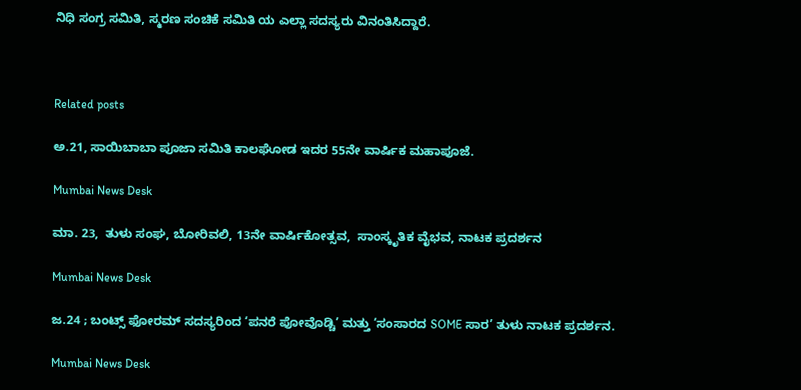ನಿಧಿ ಸಂಗ್ರ ಸಮಿತಿ, ಸ್ಮರಣ ಸಂಚಿಕೆ ಸಮಿತಿ ಯ ಎಲ್ಲಾ ಸದಸ್ಯರು ವಿನಂತಿಸಿದ್ದಾರೆ.



Related posts

ಅ.21, ಸಾಯಿಬಾಬಾ ಪೂಜಾ ಸಮಿತಿ ಕಾಲಘೋಡ ಇದರ 55ನೇ ವಾರ್ಷಿಕ ಮಹಾಪೂಜೆ.

Mumbai News Desk

ಮಾ. 23,  ತುಳು ಸಂಘ, ಬೋರಿವಲಿ, 13ನೇ ವಾರ್ಷಿಕೋತ್ಸವ,  ಸಾಂಸ್ಕೃತಿಕ ವೈಭವ, ನಾಟಕ ಪ್ರದರ್ಶನ

Mumbai News Desk

ಜ.24 ; ಬಂಟ್ಸ್ ಫೋರಮ್ ಸದಸ್ಯರಿಂದ ‘ಪನರೆ ಪೋವೊಡ್ಚಿ’ ಮತ್ತು ‘ಸಂಸಾರದ SOME ಸಾರ’ ತುಳು ನಾಟಕ ಪ್ರದರ್ಶನ.

Mumbai News Desk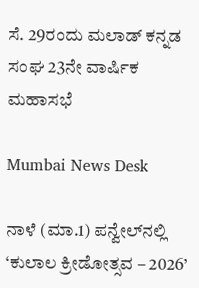ಸೆ. 29ರಂದು ಮಲಾಡ್ ಕನ್ನಡ ಸಂಘ 23ನೇ ವಾರ್ಷಿಕ ಮಹಾಸಭೆ

Mumbai News Desk

ನಾಳೆ (ಮಾ.1) ಪನ್ವೇಲ್‌ನಲ್ಲಿ ‘ಕುಲಾಲ ಕ್ರೀಡೋತ್ಸವ – 2026’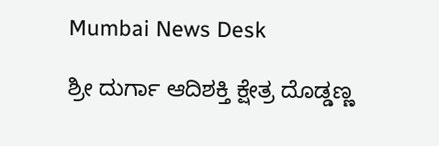Mumbai News Desk

ಶ್ರೀ ದುರ್ಗಾ ಆದಿಶಕ್ತಿ ಕ್ಷೇತ್ರ ದೊಡ್ಡಣ್ಣ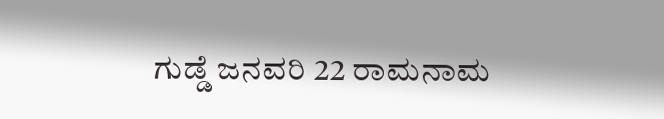ಗುಡ್ಡೆ ಜನವರಿ 22 ರಾಮನಾಮ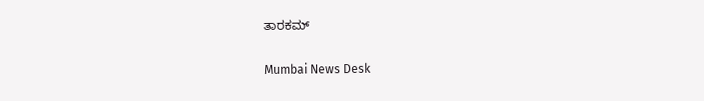ತಾರಕಮ್

Mumbai News Desk